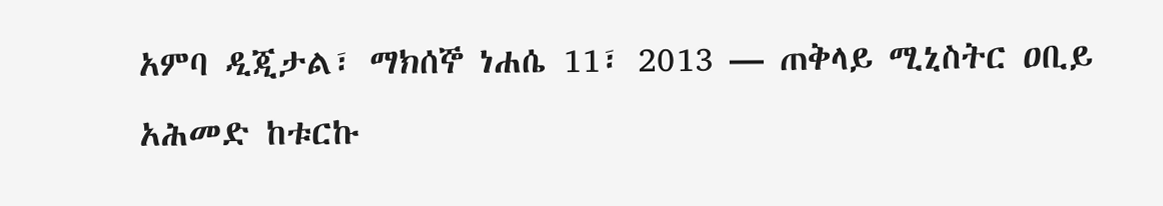አምባ ዲጂታል፣ ማክሰኞ ነሐሴ 11፣ 2013 ― ጠቅላይ ሚኒስትር ዐቢይ አሕመድ ከቱርኩ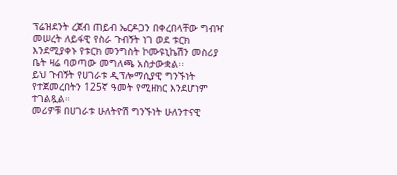ፕሬዝደንት ረጀብ ጠይብ ኤርዶጋን በቀረበላቸው ግብዣ መሠረት ለይፋዊ የስራ ጉብኝት ነገ ወደ ቱርክ እንደሚያቀኑ የቱርክ መንግስት ኮሙዩኒኬሽን መስሪያ ቤት ዛሬ ባወጣው መግለጫ አስታውቋል፡፡
ይህ ጉብኝት የሀገራቱ ዲፕሎማሲያዊ ግንኙነት የተጀመረበትን 125ኛ ዓመት የሚዘክር እንደሆነም ተገልጿል።
መሪዎቹ በሀገራቱ ሁለትዮሽ ግንኙነት ሁለንተናዊ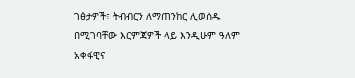ገፅታዎች፣ ትብብርን ለማጠንከር ሊወሰዱ በሚገባቸው እርምጃዎች ላይ እንዲሁም ዓለም አቀፋዊና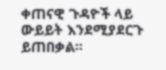ቀጠናዊ ጉዳዮች ላይ ውይይት እንደሚያደርጉ ይጠበቃል።